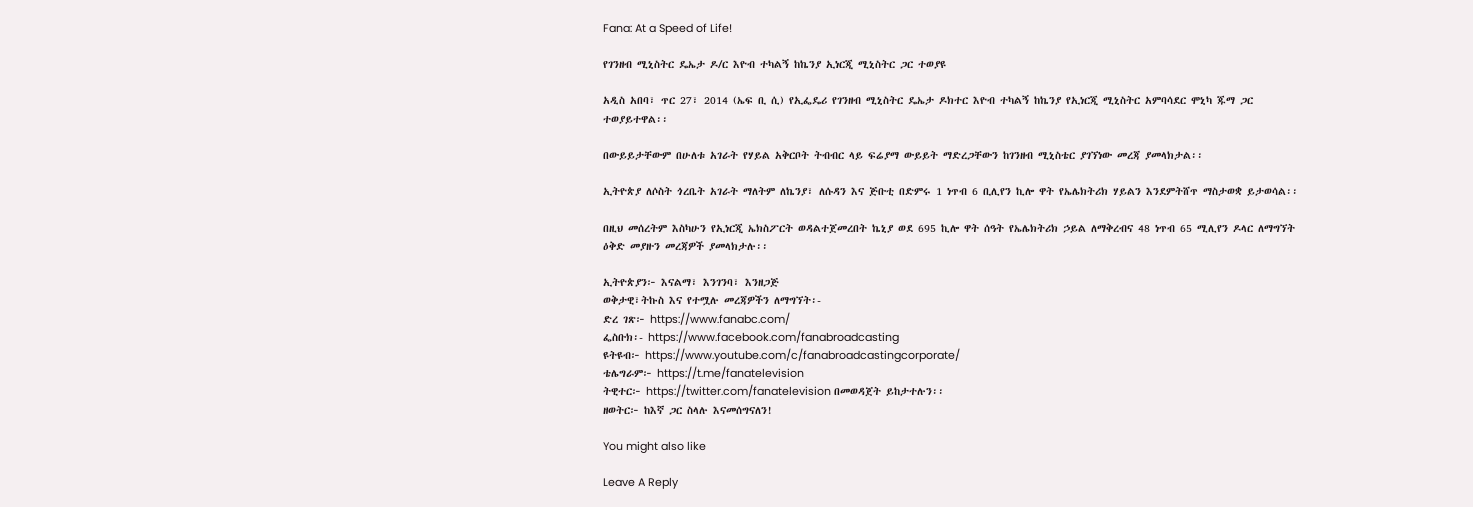Fana: At a Speed of Life!

የገንዘብ ሚኒስትር ዴኤታ ዶ/ር እዮብ ተካልኝ ከኬንያ ኢነርጂ ሚኒስትር ጋር ተወያዩ

አዲስ አበባ፣ ጥር 27፣ 2014 (ኤፍ ቢ ሲ) የኢፌዴሪ የገንዘብ ሚኒስትር ዴኤታ ዶክተር እዮብ ተካልኝ ከኬንያ የኢነርጂ ሚኒስትር አምባሳደር ሞኒካ ጁማ ጋር ተወያይተዋል፡፡

በውይይታቸውም በሁለቱ አገራት የሃይል አቅርቦት ትብብር ላይ ፍሬያማ ውይይት ማድረጋቸውን ከገንዘብ ሚኒስቴር ያገኘነው መረጃ ያመላክታል፡፡

ኢትዮጵያ ለሶስት ጎረቤት አገራት ማለትም ለኬንያ፣ ለሱዳን እና ጅቡቲ በድምሩ 1 ነጥብ 6 ቢሊየን ኪሎ ዋት የኤሌክትሪክ ሃይልን እንደምትሸጥ ማስታወቋ ይታወሳል፡፡

በዚህ መሰረትም እስካሁን የኢነርጂ ኤክስፖርት ወዳልተጀመረበት ኬኒያ ወደ 695 ኪሎ ዋት ሰዓት የኤሌክትሪክ ኃይል ለማቅረብና 48 ነጥብ 65 ሚሊየን ዶላር ለማግኘት ዕቅድ መያዙን መረጃዎች ያመላክታሉ፡፡

ኢትዮጵያን፦ እናልማ፣ እንገንባ፣ እንዘጋጅ
ወቅታዊ፣ትኩስ እና የተሟሉ መረጃዎችን ለማግኘት፡-
ድረ ገጽ፦ https://www.fanabc.com/
ፌስቡክ፡- https://www.facebook.com/fanabroadcasting
ዩትዩብ፦ https://www.youtube.com/c/fanabroadcastingcorporate/
ቴሌግራም፦ https://t.me/fanatelevision
ትዊተር፦ https://twitter.com/fanatelevision በመወዳጀት ይከታተሉን፡፡
ዘወትር፦ ከእኛ ጋር ስላሉ እናመሰግናለን!

You might also like

Leave A Reply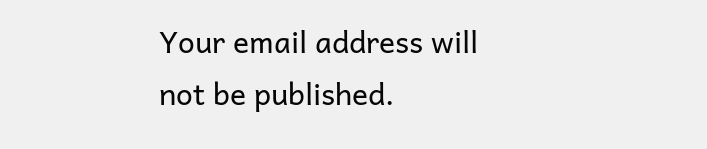Your email address will not be published.